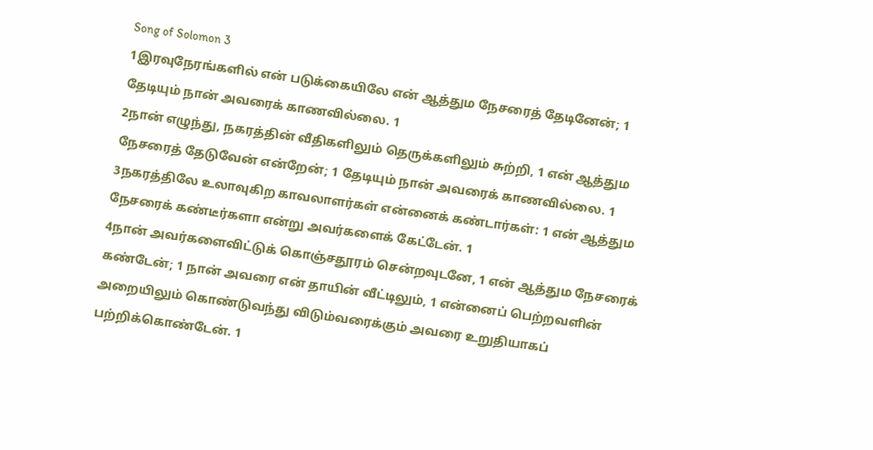Song of Solomon 3
1இரவுநேரங்களில் என் படுக்கையிலே என் ஆத்தும நேசரைத் தேடினேன்; 1 தேடியும் நான் அவரைக் காணவில்லை. 1
2நான் எழுந்து, நகரத்தின் வீதிகளிலும் தெருக்களிலும் சுற்றி, 1 என் ஆத்தும நேசரைத் தேடுவேன் என்றேன்; 1 தேடியும் நான் அவரைக் காணவில்லை. 1
3நகரத்திலே உலாவுகிற காவலாளர்கள் என்னைக் கண்டார்கள்: 1 என் ஆத்தும நேசரைக் கண்டீர்களா என்று அவர்களைக் கேட்டேன். 1
4நான் அவர்களைவிட்டுக் கொஞ்சதூரம் சென்றவுடனே, 1 என் ஆத்தும நேசரைக் கண்டேன்; 1 நான் அவரை என் தாயின் வீட்டிலும், 1 என்னைப் பெற்றவளின் அறையிலும் கொண்டுவந்து விடும்வரைக்கும் அவரை உறுதியாகப் பற்றிக்கொண்டேன். 1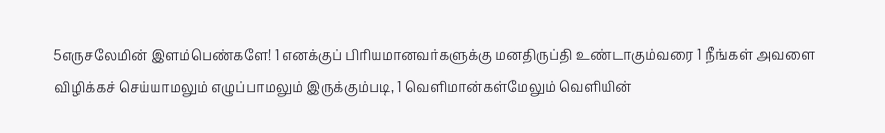5எருசலேமின் இளம்பெண்களே! 1 எனக்குப் பிரியமானவர்களுக்கு மனதிருப்தி உண்டாகும்வரை 1 நீங்கள் அவளை விழிக்கச் செய்யாமலும் எழுப்பாமலும் இருக்கும்படி, 1 வெளிமான்கள்மேலும் வெளியின்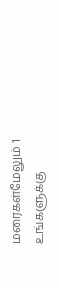மரைகள்மேலும் 1 உங்களுக்கு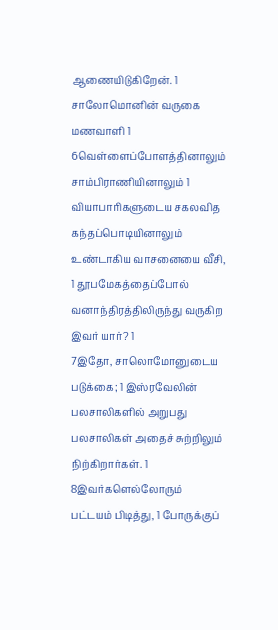ஆணையிடுகிறேன். 1 சாலோமொனின் வருகை மணவாளி 1
6வெள்ளைப்போளத்தினாலும் சாம்பிராணியினாலும் 1 வியாபாரிகளுடைய சகலவித கந்தப்பொடியினாலும் உண்டாகிய வாசனையை வீசி, 1 தூபமேகத்தைப்போல் வனாந்திரத்திலிருந்து வருகிற இவர் யார்? 1
7இதோ, சாலொமோனுடைய படுக்கை; 1 இஸ்ரவேலின் பலசாலிகளில் அறுபது பலசாலிகள் அதைச் சுற்றிலும் நிற்கிறார்கள். 1
8இவர்களெல்லோரும் பட்டயம் பிடித்து, 1 போருக்குப்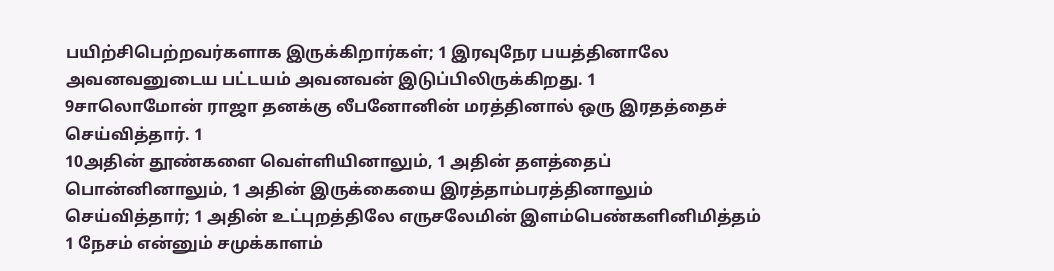பயிற்சிபெற்றவர்களாக இருக்கிறார்கள்; 1 இரவுநேர பயத்தினாலே அவனவனுடைய பட்டயம் அவனவன் இடுப்பிலிருக்கிறது. 1
9சாலொமோன் ராஜா தனக்கு லீபனோனின் மரத்தினால் ஒரு இரதத்தைச் செய்வித்தார். 1
10அதின் தூண்களை வெள்ளியினாலும், 1 அதின் தளத்தைப் பொன்னினாலும், 1 அதின் இருக்கையை இரத்தாம்பரத்தினாலும் செய்வித்தார்; 1 அதின் உட்புறத்திலே எருசலேமின் இளம்பெண்களினிமித்தம் 1 நேசம் என்னும் சமுக்காளம்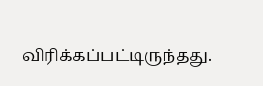விரிக்கப்பட்டிருந்தது.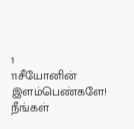1
11சீயோனின் இளம்பெண்களே! நீங்கள்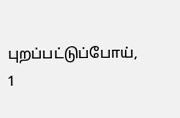புறப்பட்டுப்போய், 1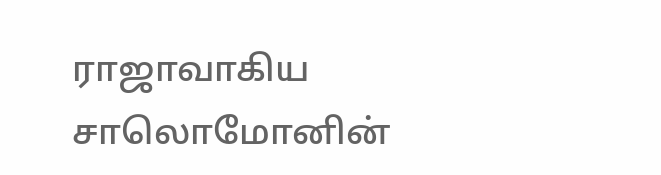ராஜாவாகிய சாலொமோனின்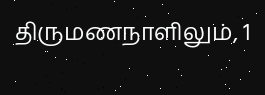திருமணநாளிலும், 1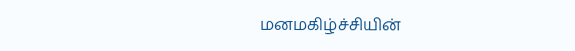மனமகிழ்ச்சியின்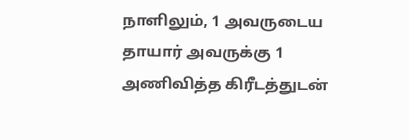நாளிலும், 1 அவருடைய தாயார் அவருக்கு 1 அணிவித்த கிரீடத்துடன்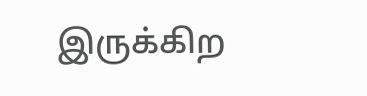இருக்கிற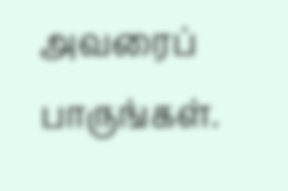அவரைப் பாருங்கள்.